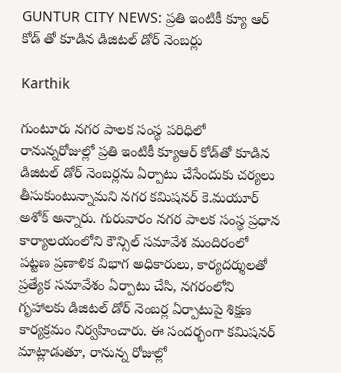GUNTUR CITY NEWS: ప్రతి ఇంటికీ క్యూ ఆర్ కోడ్ తో కూడిన డిజిటల్ డోర్ నెంబర్లు

Karthik

గుంటూరు నగర పాలక సంస్థ పరిధిలో రానున్నరోజుల్లో ప్రతి ఇంటికీ క్యూఆర్‌ కోడ్‌తో కూడిన డిజిటల్‌ డోర్‌ నెంబర్లను ఏర్పాటు చేసేందుకు చర్యలు తీసుకుంటున్నామని నగర కమిషనర్ కె.మయూర్ అశోక్ అన్నారు. గురువారం నగర పాలక సంస్థ ప్రధాన కార్యాలయంలోని కౌన్సిల్ సమావేశ మందిరంలో పట్టణ ప్రణాళిక విభాగ అధికారులు, కార్యదర్శులతో ప్రత్యేక సమావేశం ఏర్పాటు చేసి, నగరంలోని గృహాలకు డిజిటల్ డోర్ నెంబర్ల ఏర్పాటుపై శిక్షణ కార్యక్రమం నిర్వహించారు. ఈ సందర్భంగా కమిషనర్ మాట్లాడుతూ, రానున్న రోజుల్లో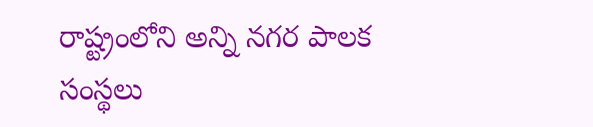రాష్ట్రంలోని అన్ని నగర పాలక సంస్థలు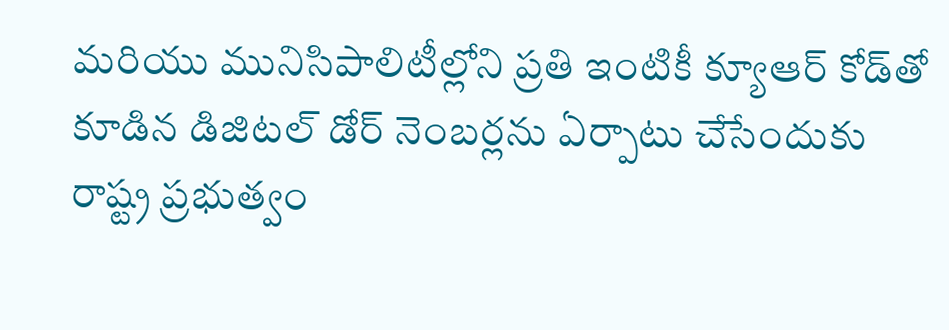మరియు మునిసిపాలిటీల్లోని ప్రతి ఇంటికీ క్యూఆర్‌ కోడ్‌తో కూడిన డిజిటల్‌ డోర్‌ నెంబర్లను ఏర్పాటు చేసేందుకు రాష్ట్ర ప్రభుత్వం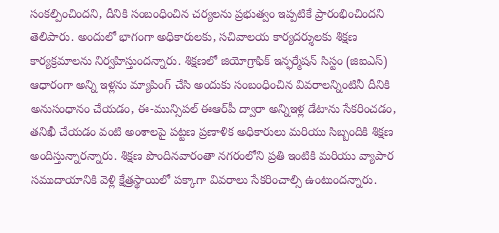సంకల్పించిందని, దీనికి సంబంధించిన చర్యలను ప్రభుత్వం ఇప్పటికే ప్రారంభించిందని తెలిపారు. అందులో భాగంగా అధికారులకు, సచివాలయ కార్యదర్శులకు శిక్షణ కార్యక్రమాలను నిర్వహిస్తుందన్నారు. శిక్షణలో జియోగ్రాఫిక్ ఇన్ఫర్మేషన్ సిస్టం (జిఐఎస్‌) ఆధారంగా అన్ని ఇళ్లను మ్యాపింగ్‌ చేసి అందుకు సంబంధించిన వివరాలన్నింటినీ దీనికి అనుసంధానం చేయడం, ఈ-మున్సిపల్‌ ఈఆర్‌పీ ద్వారా అన్నిఇళ్ల డేటాను సేకరించడం, తనిఖీ చేయడం వంటి అంశాలపై పట్టణ ప్రణాళిక అధికారులు మరియు సిబ్బందికి శిక్షణ అందిస్తున్నారన్నారు. శిక్షణ పొందినవారంతా నగరంలోని ప్రతి ఇంటికి మరియు వ్యాపార సముదాయానికి వెళ్లి క్షేత్రస్థాయిలో పక్కాగా వివరాలు సేకరించాల్సి ఉంటుందన్నారు.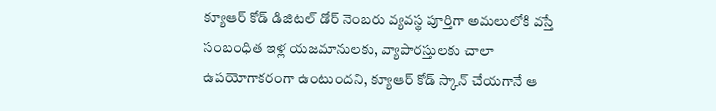క్యూఆర్‌ కోడ్‌ డిజిటల్‌ డోర్‌ నెంబరు వ్యవస్థ పూర్తిగా అమలులోకి వస్తే సంబంధిత ఇళ్ల యజమానులకు, వ్యాపారస్తులకు చాలా ఉపయోగాకరంగా ఉంటుందని, క్యూఆర్‌ కోడ్‌ స్కాన్‌ చేయగానే ఆ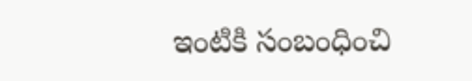ఇంటికి సంబంధించి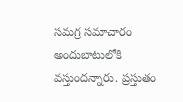సమగ్ర సమాచారం అందుబాటులోకి వస్తుందన్నారు. ప్రస్తుతం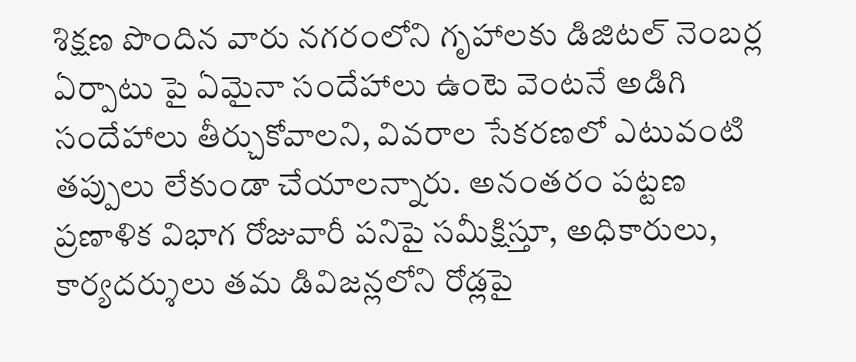శిక్షణ పొందిన వారు నగరంలోని గృహాలకు డిజిటల్ నెంబర్ల ఏర్పాటు పై ఏమైనా సందేహాలు ఉంటె వెంటనే అడిగి సందేహాలు తీర్చుకోవాలని, వివరాల సేకరణలో ఎటువంటి తప్పులు లేకుండా చేయాలన్నారు. అనంతరం పట్టణ ప్రణాళిక విభాగ రోజువారీ పనిపై సమీక్షిస్తూ, అధికారులు, కార్యదర్శులు తమ డివిజన్లలోని రోడ్లపై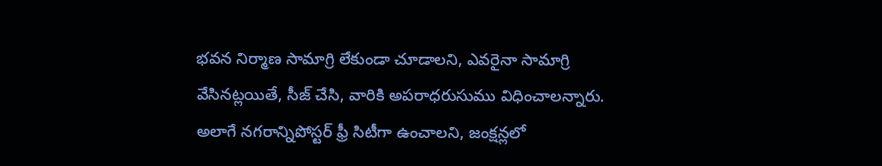భవన నిర్మాణ సామాగ్రి లేకుండా చూడాలని, ఎవరైనా సామాగ్రి వేసినట్లయితే, సీజ్ చేసి, వారికి అపరాధరుసుము విధించాలన్నారు. అలాగే నగరాన్నిపోస్టర్ ఫ్రీ సిటీగా ఉంచాలని, జంక్షన్లలో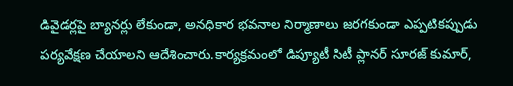డివైడర్లపై బ్యానర్లు లేకుండా, అనధికార భవనాల నిర్మాణాలు జరగకుండా ఎప్పటికప్పుడు పర్యవేక్షణ చేయాలని ఆదేశించారు.కార్యక్రమంలో డిప్యూటీ సిటీ ప్లానర్ సూరజ్ కుమార్,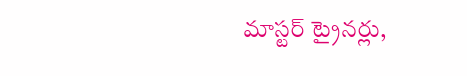మాస్టర్ ట్రైనర్లు,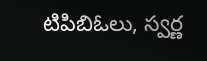టిపిబిఓలు, స్వర్ణ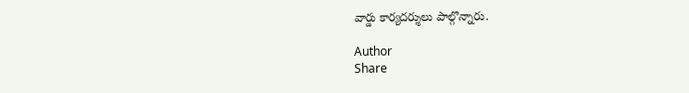వార్డు కార్యదర్శులు పాల్గొన్నారు.

Author
Share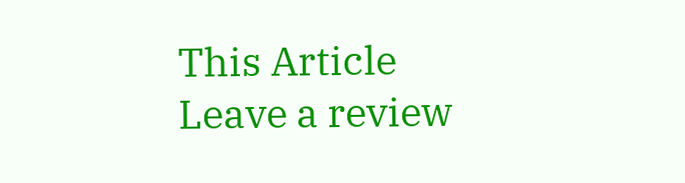This Article
Leave a review